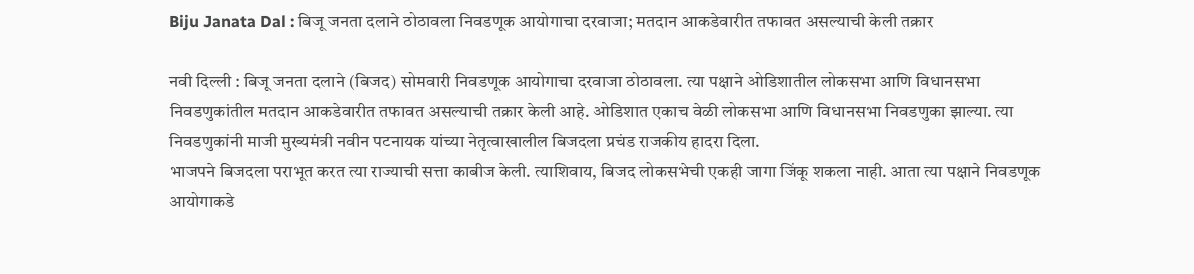Biju Janata Dal : बिजू जनता दलाने ठोठावला निवडणूक आयोगाचा दरवाजा; मतदान आकडेवारीत तफावत असल्याची केली तक्रार

नवी दिल्ली : बिजू जनता दलाने (बिजद) सोमवारी निवडणूक आयोगाचा दरवाजा ठोठावला. त्या पक्षाने ओडिशातील लोकसभा आणि विधानसभा निवडणुकांतील मतदान आकडेवारीत तफावत असल्याची तक्रार केली आहे. ओडिशात एकाच वेळी लोकसभा आणि विधानसभा निवडणुका झाल्या. त्या निवडणुकांनी माजी मुख्यमंत्री नवीन पटनायक यांच्या नेतृत्वाखालील बिजदला प्रचंड राजकीय हादरा दिला.
भाजपने बिजदला पराभूत करत त्या राज्याची सत्ता काबीज केली. त्याशिवाय, बिजद लोकसभेची एकही जागा जिंकू शकला नाही. आता त्या पक्षाने निवडणूक आयोगाकडे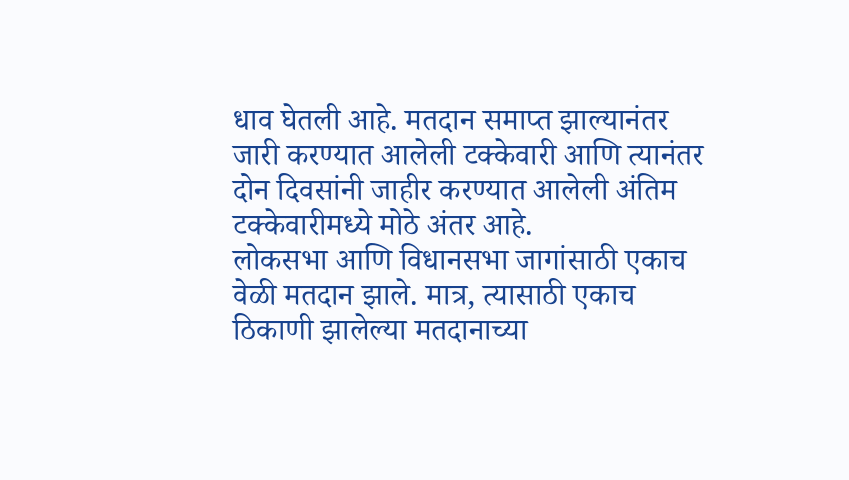धाव घेतली आहे. मतदान समाप्त झाल्यानंतर जारी करण्यात आलेली टक्केवारी आणि त्यानंतर दोन दिवसांनी जाहीर करण्यात आलेली अंतिम टक्केवारीमध्ये मोठे अंतर आहे.
लोकसभा आणि विधानसभा जागांसाठी एकाच वेळी मतदान झाले. मात्र, त्यासाठी एकाच ठिकाणी झालेल्या मतदानाच्या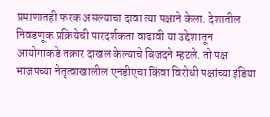प्रमाणातही फरक असल्याचा दावा त्या पक्षाने केला. देशातील निवडणूक प्रक्रियेची पारदर्शकता वाढावी या उद्देशातून आयोगाकडे तक्रार दाखल केल्याचे बिजदने म्हटले. तो पक्ष भाजपच्या नेतृत्वाखालील एनडीएचा किंवा विरोधी पक्षांच्या इंडिया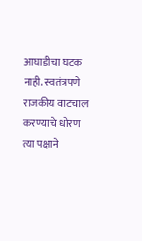आघाडीचा घटक नाही. स्वतंत्रपणे राजकीय वाटचाल करण्याचे धोरण त्या पक्षाने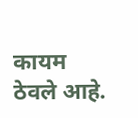कायम ठेवले आहे.